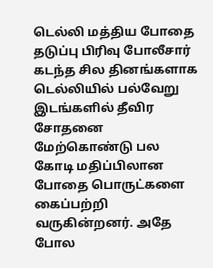டெல்லி மத்திய போதை தடுப்பு பிரிவு போலீசார் கடந்த சில தினங்களாக டெல்லியில் பல்வேறு இடங்களில் தீவிர சோதனை மேற்கொண்டு பல கோடி மதிப்பிலான போதை பொருட்களை கைப்பற்றி வருகின்றனர். அதே போல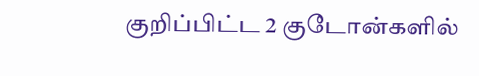குறிப்பிட்ட 2 குடோன்களில்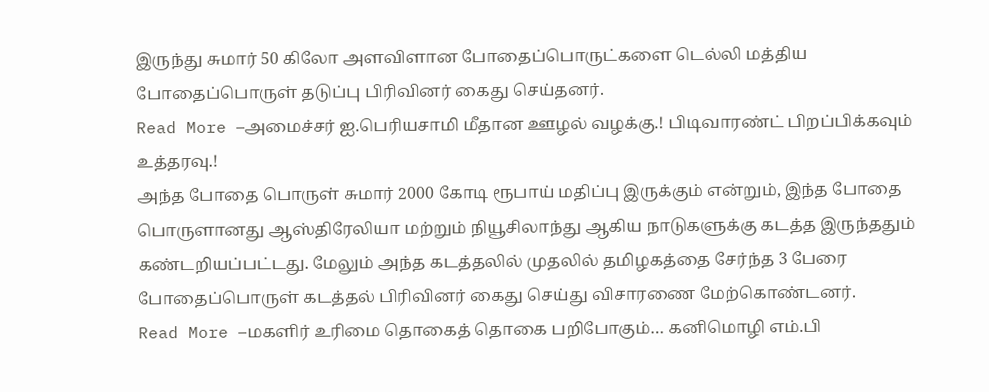இருந்து சுமார் 50 கிலோ அளவிளான போதைப்பொருட்களை டெல்லி மத்திய போதைப்பொருள் தடுப்பு பிரிவினர் கைது செய்தனர்.
Read More –அமைச்சர் ஐ.பெரியசாமி மீதான ஊழல் வழக்கு.! பிடிவாரண்ட் பிறப்பிக்கவும் உத்தரவு.!
அந்த போதை பொருள் சுமார் 2000 கோடி ரூபாய் மதிப்பு இருக்கும் என்றும், இந்த போதை பொருளானது ஆஸ்திரேலியா மற்றும் நியூசிலாந்து ஆகிய நாடுகளுக்கு கடத்த இருந்ததும் கண்டறியப்பட்டது. மேலும் அந்த கடத்தலில் முதலில் தமிழகத்தை சேர்ந்த 3 பேரை போதைப்பொருள் கடத்தல் பிரிவினர் கைது செய்து விசாரணை மேற்கொண்டனர்.
Read More –மகளிர் உரிமை தொகைத் தொகை பறிபோகும்… கனிமொழி எம்.பி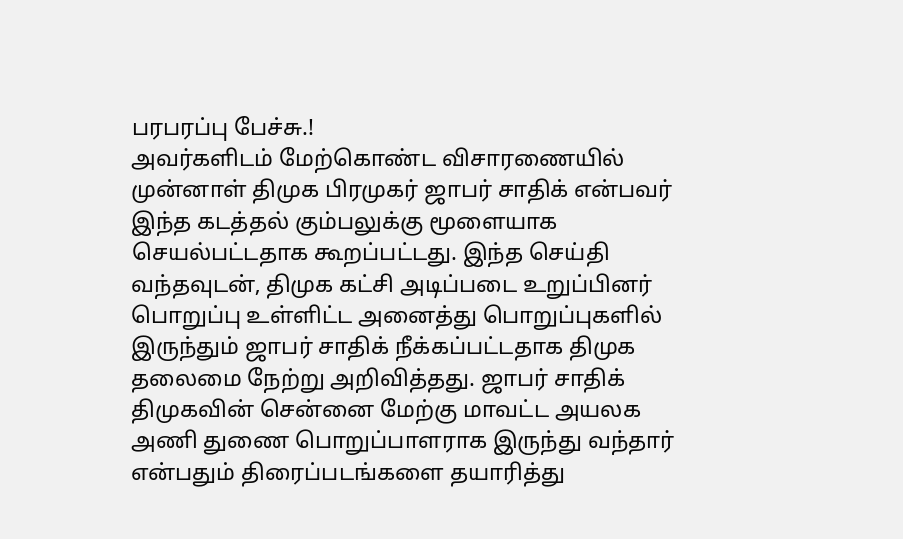பரபரப்பு பேச்சு.!
அவர்களிடம் மேற்கொண்ட விசாரணையில் முன்னாள் திமுக பிரமுகர் ஜாபர் சாதிக் என்பவர் இந்த கடத்தல் கும்பலுக்கு மூளையாக செயல்பட்டதாக கூறப்பட்டது. இந்த செய்தி வந்தவுடன், திமுக கட்சி அடிப்படை உறுப்பினர் பொறுப்பு உள்ளிட்ட அனைத்து பொறுப்புகளில் இருந்தும் ஜாபர் சாதிக் நீக்கப்பட்டதாக திமுக தலைமை நேற்று அறிவித்தது. ஜாபர் சாதிக் திமுகவின் சென்னை மேற்கு மாவட்ட அயலக அணி துணை பொறுப்பாளராக இருந்து வந்தார் என்பதும் திரைப்படங்களை தயாரித்து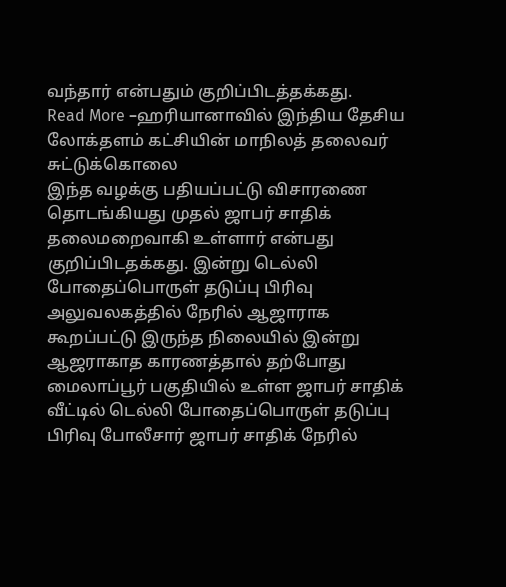வந்தார் என்பதும் குறிப்பிடத்தக்கது.
Read More –ஹரியானாவில் இந்திய தேசிய லோக்தளம் கட்சியின் மாநிலத் தலைவர் சுட்டுக்கொலை
இந்த வழக்கு பதியப்பட்டு விசாரணை தொடங்கியது முதல் ஜாபர் சாதிக் தலைமறைவாகி உள்ளார் என்பது குறிப்பிடதக்கது. இன்று டெல்லி போதைப்பொருள் தடுப்பு பிரிவு அலுவலகத்தில் நேரில் ஆஜாராக கூறப்பட்டு இருந்த நிலையில் இன்று ஆஜராகாத காரணத்தால் தற்போது மைலாப்பூர் பகுதியில் உள்ள ஜாபர் சாதிக் வீட்டில் டெல்லி போதைப்பொருள் தடுப்பு பிரிவு போலீசார் ஜாபர் சாதிக் நேரில்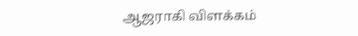ஆஜராகி விளக்கம்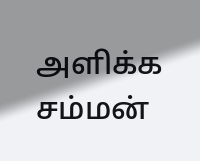அளிக்க சம்மன்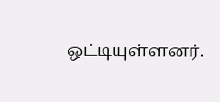ஒட்டியுள்ளனர்.